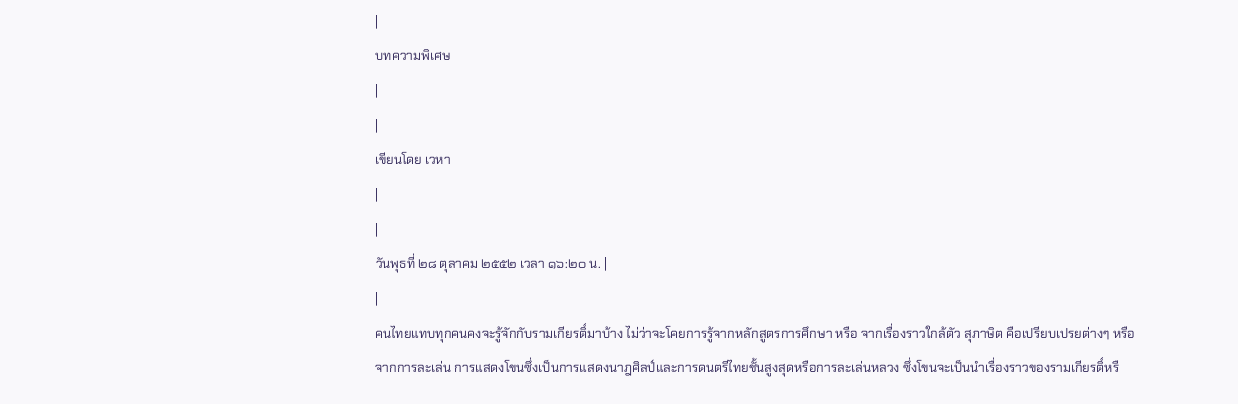|
บทความพิเศษ
|
|
เขียนโดย เวหา
|
|
วันพุธที่ ๒๘ ตุลาคม ๒๕๕๒ เวลา ๑๖:๒๐ น. |
|
คนไทยแทบทุกคนคงจะรู้จักกับรามเกียรติ์มาบ้าง ไม่ว่าจะโคยการรู้จากหลักสูตรการศึกษา หรือ จากเรื่องราวใกล้ตัว สุภาษิต คือเปรียบเปรยต่างๆ หรือ จากการละเล่น การแสดงโขนซึ่งเป็นการแสดงนาฎศิลป์และการดนตรีไทยชั้นสูงสุดหรือการละเล่นหลวง ซึ่งโขนจะเป็นนำเรื่องราวของรามเกียรติ์หรื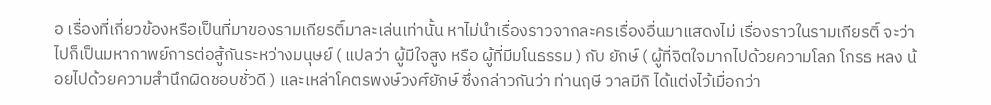อ เรื่องที่เกี่ยวข้องหรือเป็นที่มาของรามเกียรติ์มาละเล่นเท่านั้น หาไม่นำเรื่องราวจากละครเรื่องอื่นมาแสดงไม่ เรื่องราวในรามเกียรติ์ จะว่าไปก็เป็นมหากาพย์การต่อสู้กันระหว่างมนุษย์ ( แปลว่า ผู้มีใจสูง หรือ ผู้ที่มีมโนธรรม ) กับ ยักษ์ ( ผู้ที่จิตใจมากไปด้วยความโลภ โกรธ หลง น้อยไปด้วยความสำนึกผิดชอบชั่วดี ) และเหล่าโคตรพงษ์วงศ์ยักษ์ ซึ่งกล่าวกันว่า ท่านฤษี วาลมีกิ ได้แต่งไว้เมื่อกว่า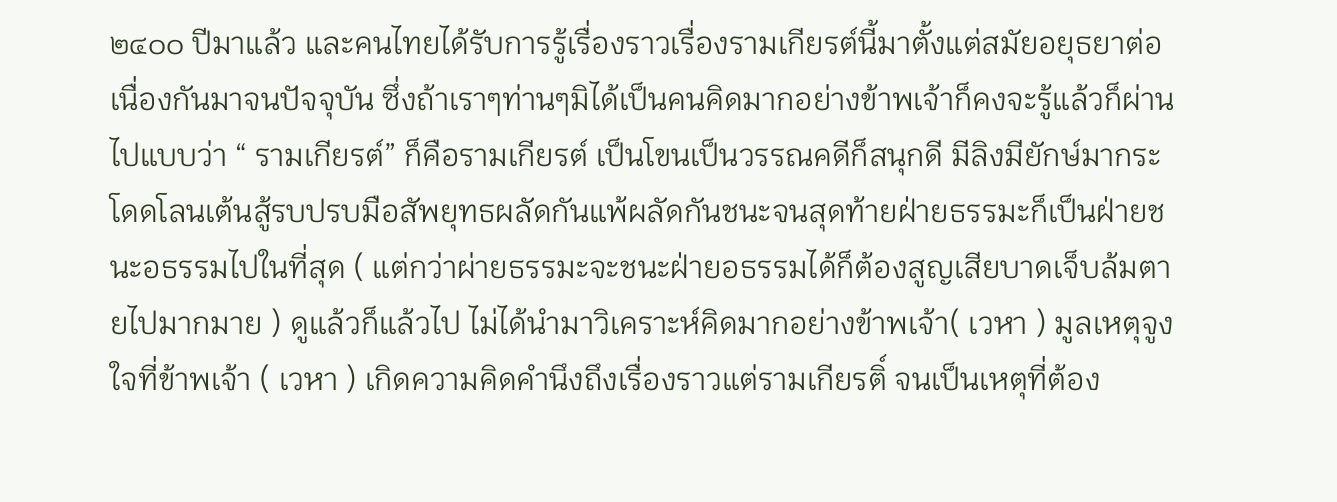๒๔๐๐ ปีมาแล้ว และคนไทยได้รับการรู้เรื่องราวเรื่องรามเกียรต์นี้มาตั้งแต่สมัยอยุธยาต่อเนื่องกันมาจนปัจจุบัน ซึ่งถ้าเราๆท่านๆมิได้เป็นคนคิดมากอย่างข้าพเจ้าก็คงจะรู้แล้วก็ผ่านไปแบบว่า “ รามเกียรต์” ก็คือรามเกียรต์ เป็นโขนเป็นวรรณคดีก็สนุกดี มีลิงมียักษ์มากระโดดโลนเต้นสู้รบปรบมือสัพยุทธผลัดกันแพ้ผลัดกันชนะจนสุดท้ายฝ่ายธรรมะก็เป็นฝ่ายชนะอธรรมไปในที่สุด ( แต่กว่าผ่ายธรรมะจะชนะฝ่ายอธรรมได้ก็ต้องสูญเสียบาดเจ็บล้มตายไปมากมาย ) ดูแล้วก็แล้วไป ไม่ได้นำมาวิเคราะห์คิดมากอย่างข้าพเจ้า( เวหา ) มูลเหตุจูงใจที่ข้าพเจ้า ( เวหา ) เกิดความคิดคำนึงถึงเรื่องราวแต่รามเกียรติ์ จนเป็นเหตุที่ต้อง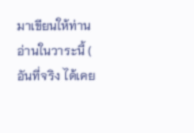มาเขียนให้ท่านอ่านในวาระนี้ ( อันที่จริง ได้เคย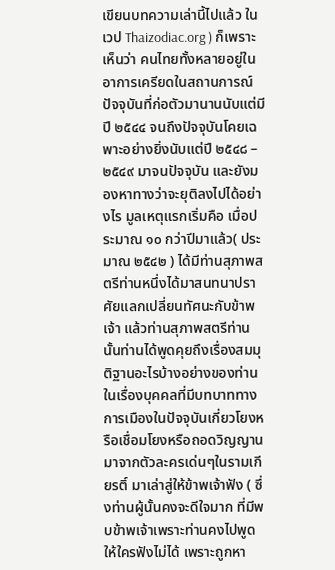เขียนบทความเล่านี้ไปแล้ว ในเวป Thaizodiac.org ) ก็เพราะเห็นว่า คนไทยทั้งหลายอยู่ในอาการเครียดในสถานการณ์ปัจจุบันที่ก่อตัวมานานนับแต่มีปี ๒๕๔๔ จนถึงปัจจุบันโคยเฉพาะอย่างยิ่งนับแต่ปี ๒๕๔๘ – ๒๕๔๙ มาจนปัจจุบัน และยังมองหาทางว่าจะยุติลงไปได้อย่างไร มูลเหตุแรกเริ่มคือ เมื่อประมาณ ๑๐ กว่าปีมาแล้ว( ประมาณ ๒๕๔๒ ) ได้มีท่านสุภาพสตรีท่านหนึ่งได้มาสนทนาปราศัยแลกเปลี่ยนทัศนะกับข้าพเจ้า แล้วท่านสุภาพสตรีท่านนั้นท่านได้พูดคุยถึงเรื่องสมมุติฐานอะไรบ้างอย่างของท่านในเรื่องบุคคลที่มีบทบาททางการเมืองในปัจจุบันเกี่ยวโยงหรือเชื่อมโยงหรือถอดวิญญานมาจากตัวละครเด่นๆในรามเกียรติ์ มาเล่าสู่ให้ข้าพเจ้าฟัง ( ซึ่งท่านผู้นั้นคงจะดีใจมาก ที่มีพบข้าพเจ้าเพราะท่านคงไปพูดให้ใครฟังไม่ได้ เพราะถูกหา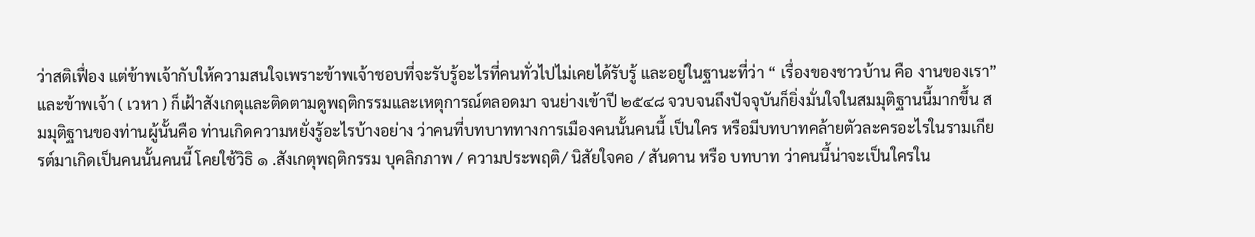ว่าสติเฟื่อง แต่ข้าพเจ้ากับให้ความสนใจเพราะข้าพเจ้าชอบที่จะรับรู้อะไรที่คนทั่วไปไม่เคยได้รับรู้ และอยู่ในฐานะที่ว่า “ เรื่องของชาวบ้าน คือ งานของเรา”
และข้าพเจ้า ( เวหา ) ก็เฝ้าสังเกตุและติดตามดูพฤติกรรมและเหตุการณ์ตลอดมา จนย่างเข้าปี ๒๕๔๘ จวบจนถึงปัจจุบันก็ยิ่งมั่นใจในสมมุติฐานนี้มากขึ้น สมมุติฐานของท่านผู้นั้นคือ ท่านเกิดความหยั่งรู้อะไรบ้างอย่าง ว่าคนที่บทบาททางการเมืองคนนั้นคนนี้ เป็นใคร หรือมีบทบาทคล้ายตัวละครอะไรในรามเกียรต์มาเกิดเป็นคนนั้นคนนี้ โคยใช้วิธิ ๑ .สังเกตุพฤติกรรม บุคลิกภาพ / ความประพฤติ/ นิสัยใจคอ / สันดาน หรือ บทบาท ว่าคนนี้น่าจะเป็นใครใน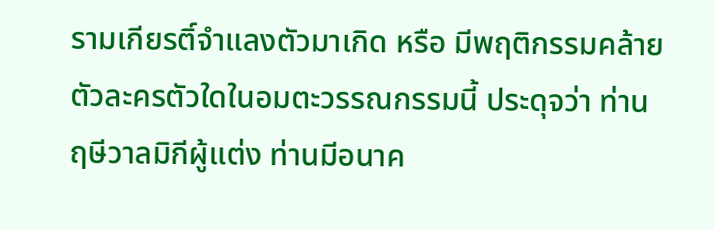รามเกียรติ์จำแลงตัวมาเกิด หรือ มีพฤติกรรมคล้ายตัวละครตัวใดในอมตะวรรณกรรมนี้ ประดุจว่า ท่านฤษีวาลมิกีผู้แต่ง ท่านมีอนาค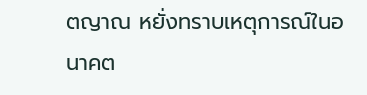ตญาณ หยั่งทราบเหตุการณ์ในอนาคต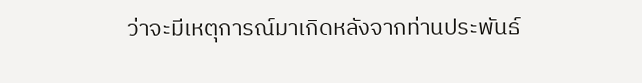ว่าจะมีเหตุการณ์มาเกิดหลังจากท่านประพันธ์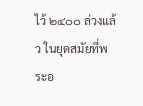ไว้ ๒๔๐๐ ล่วงแล้ว ในยุดสมัยที่พระอ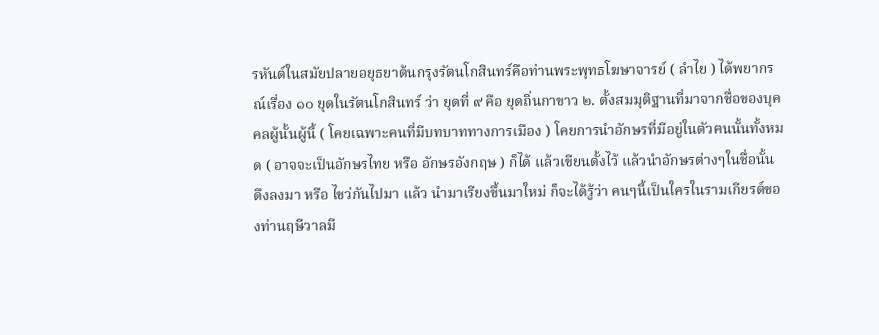รหันต์ในสมัยปลายอยุธยาต้นกรุงรัตนโกสินทร์คือท่านพระพุทธโฆษาจารย์ ( ลำไย ) ได้พยากรณ์เรื่อง ๑๐ ยุดในรัตนโกสินทร์ ว่า ยุดที่ ๙ คือ ยุดถิ่นกาขาว ๒. ตั้งสมมุติฐานที่มาจากชื่อของบุคคลผู้นั้นผู้นี้ ( โคยเฉพาะคนที่มีบทบาททางการเมือง ) โคยการนำอักษรที่มีอยู่ในตัวฅนนั้นทั้งหมด ( อาจจะเป็นอักษรไทย หรือ อักษรอังกฤษ ) ก็ได้ แล้วเขียนตั้งไว้ แล้วนำอักษรต่างๆในชื่อนั้น ดึงลงมา หรือ ไขว่กันไปมา แล้ว นำมาเรียงขึ้นมาใหม่ ก็จะได้รู้ว่า คนๆนี้เป็นใครในรามเกียรต์ของท่านฤษีวาลมี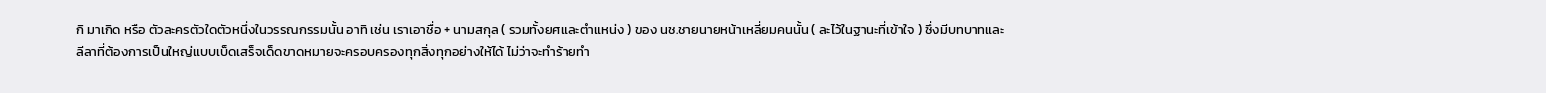กิ มาเกิด หรือ ตัวละครตัวใดตัวหนึ่งในวรรณกรรมนั้น อาทิ เช่น เราเอาชื่อ + นามสกุล ( รวมทั้งยศและตำแหน่ง ) ของ นช.ชายนายหน้าเหลี่ยมคนนั้น ( ละไว้ในฐานะที่เข้าใจ ) ซึ่งมีบทบาทและลีลาที่ต้องการเป็นใหญ่แบบเบ็ดเสร็จเด็ดขาดหมายจะครอบครองทุกสิ่งทุกอย่างให้ได้ ไม่ว่าจะทำร้ายทำ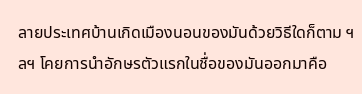ลายประเทศบ้านเกิดเมืองนอนของมันด้วยวิธีใดก็ตาม ฯลฯ โคยการนำอักษรตัวแรกในชื่อของมันออกมาคือ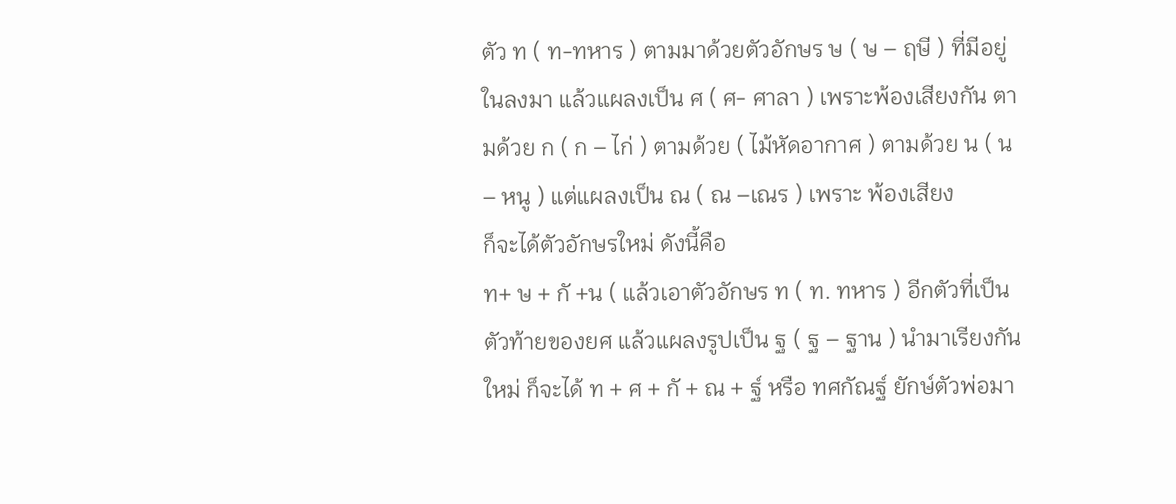ตัว ท ( ท-ทหาร ) ตามมาด้วยตัวอักษร ษ ( ษ – ฤษี ) ที่มีอยู่ในลงมา แล้วแผลงเป็น ศ ( ศ- ศาลา ) เพราะพ้องเสียงกัน ตามด้วย ก ( ก – ไก่ ) ตามด้วย ( ไม้หัดอากาศ ) ตามด้วย น ( น – หนู ) แต่แผลงเป็น ณ ( ณ –เณร ) เพราะ พ้องเสียง
ก็จะได้ตัวอักษรใหม่ ดังนี้คือ
ท+ ษ + กั +น ( แล้วเอาตัวอักษร ท ( ท. ทหาร ) อีกตัวที่เป็นตัวท้ายของยศ แล้วแผลงรูปเป็น ฐ ( ฐ – ฐาน ) นำมาเรียงกันใหม่ ก็จะได้ ท + ศ + กั + ณ + ฐ์ หรือ ทศกัณฐ์ ยักษ์ตัวพ่อมา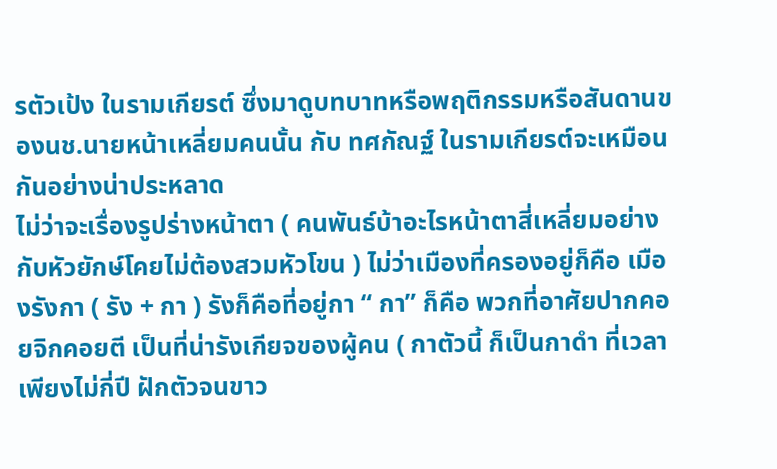รตัวเป้ง ในรามเกียรต์ ซึ่งมาดูบทบาทหรือพฤติกรรมหรือสันดานของนช.นายหน้าเหลี่ยมคนนั้น กับ ทศกัณฐ์ ในรามเกียรต์จะเหมือนกันอย่างน่าประหลาด
ไม่ว่าจะเรื่องรูปร่างหน้าตา ( คนพันธ์บ้าอะไรหน้าตาสี่เหลี่ยมอย่างกับหัวยักษ์โคยไม่ต้องสวมหัวโขน ) ไม่ว่าเมืองที่ครองอยู่ก็คือ เมืองรังกา ( รัง + กา ) รังก็คือที่อยู่กา “ กา” ก็คือ พวกที่อาศัยปากคอยจิกคอยตี เป็นที่น่ารังเกียจของผู้คน ( กาตัวนี้ ก็เป็นกาดำ ที่เวลาเพียงไม่กี่ปี ฝักตัวจนขาว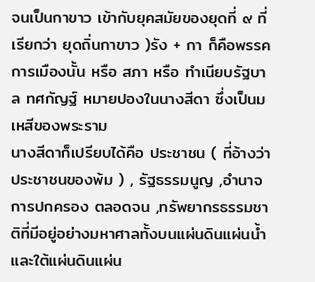จนเป็นกาขาว เข้ากับยุคสมัยของยุดที่ ๙ ที่เรียกว่า ยุดถิ่นกาขาว )รัง + กา ก็คือพรรคการเมืองนั้น หรือ สภา หรือ ทำเนียบรัฐบาล ทศกัญฐ์ หมายปองในนางสีดา ซึ่งเป็นมเหสีของพระราม
นางสีดาก็เปรียบได้คือ ประชาชน ( ที่อ้างว่าประชาชนของพ้ม ) , รัฐธรรมนูญ ,อำนาจการปกครอง ตลอดจน ,ทรัพยากรธรรมชาติที่มีอยู่อย่างมหาศาลทั้งบนแผ่นดินแผ่นน้ำและใต้แผ่นดินแผ่น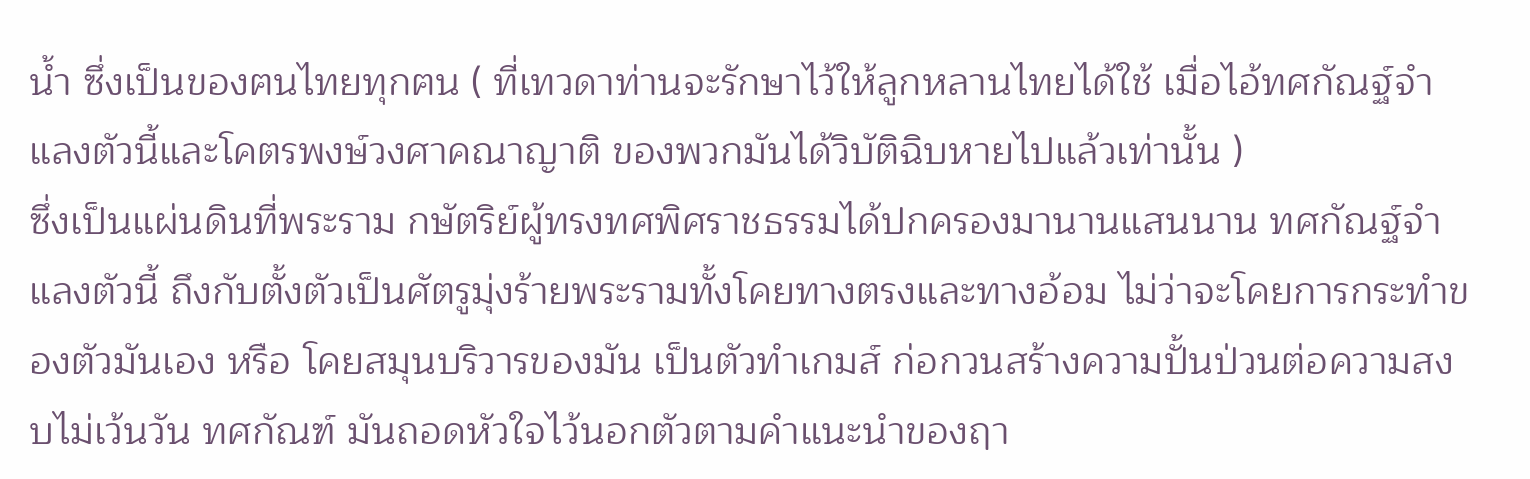น้ำ ซึ่งเป็นของฅนไทยทุกฅน ( ที่เทวดาท่านจะรักษาไว้ให้ลูกหลานไทยได้ใช้ เมื่อไอ้ทศกัณฐ์จำแลงตัวนี้และโคตรพงษ์วงศาคณาญาติ ของพวกมันได้วิบัติฉิบหายไปแล้วเท่านั้น )
ซึ่งเป็นแผ่นดินที่พระราม กษัตริย์ผู้ทรงทศพิศราชธรรมได้ปกครองมานานแสนนาน ทศกัณฐ์จำแลงตัวนี้ ถึงกับตั้งตัวเป็นศัตรูมุ่งร้ายพระรามทั้งโคยทางตรงและทางอ้อม ไม่ว่าจะโคยการกระทำของตัวมันเอง หรือ โคยสมุนบริวารของมัน เป็นตัวทำเกมส์ ก่อกวนสร้างความปั้นป่วนต่อความสงบไม่เว้นวัน ทศกัณฑ์ มันถอดหัวใจไว้นอกตัวตามคำแนะนำของฤา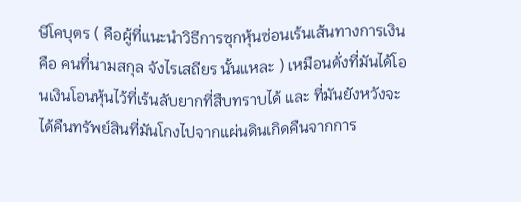ษีโคบุตร ( คือผู้ที่แนะนำวิธีการซุกหุ้นซ่อนเร้นเส้นทางการเงิน คือ คนที่นามสกุล จังไรเสถียร นั้นแหละ ) เหมือนดั่งที่มันได้โอนเงินโอนหุ้นไว้ที่เร้นลับยากที่สืบทราบได้ และ ที่มันยังหวังจะได้คืนทรัพย์สินที่มันโกงไปจากแผ่นดินเกิดคืนจากการ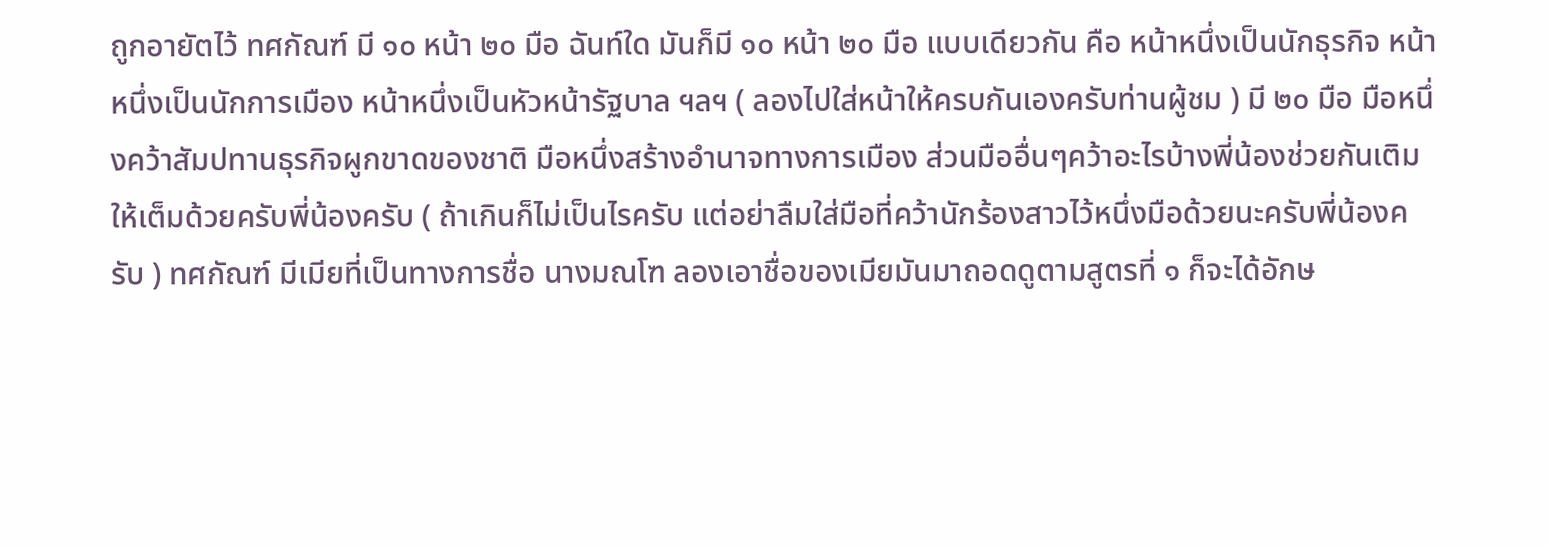ถูกอายัตไว้ ทศกัณฑ์ มี ๑๐ หน้า ๒๐ มือ ฉันท์ใด มันก็มี ๑๐ หน้า ๒๐ มือ แบบเดียวกัน คือ หน้าหนึ่งเป็นนักธุรกิจ หน้าหนึ่งเป็นนักการเมือง หน้าหนึ่งเป็นหัวหน้ารัฐบาล ฯลฯ ( ลองไปใส่หน้าให้ครบกันเองครับท่านผู้ชม ) มี ๒๐ มือ มือหนึ่งคว้าสัมปทานธุรกิจผูกขาดของชาติ มือหนึ่งสร้างอำนาจทางการเมือง ส่วนมืออื่นๆคว้าอะไรบ้างพี่น้องช่วยกันเติมให้เต็มด้วยครับพี่น้องครับ ( ถ้าเกินก็ไม่เป็นไรครับ แต่อย่าลืมใส่มือที่คว้านักร้องสาวไว้หนึ่งมือด้วยนะครับพี่น้องครับ ) ทศกัณฑ์ มีเมียที่เป็นทางการชื่อ นางมณโฑ ลองเอาชื่อของเมียมันมาถอดดูตามสูตรที่ ๑ ก็จะได้อักษ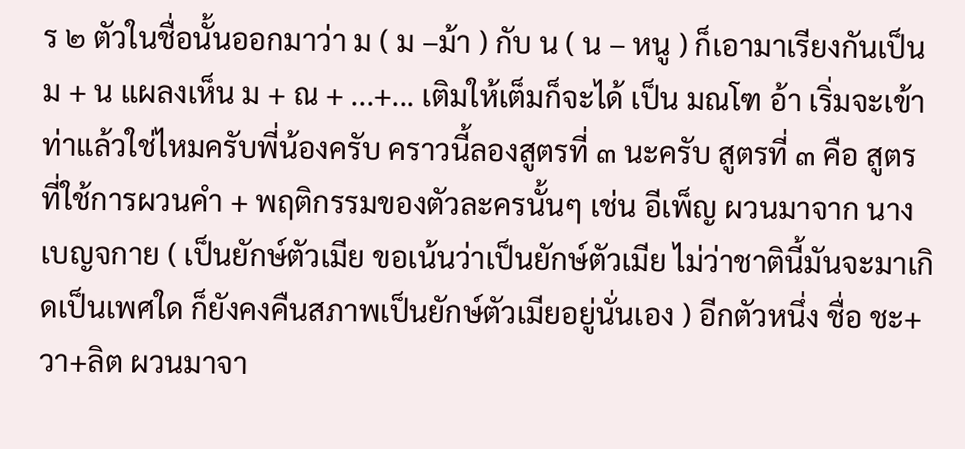ร ๒ ตัวในชื่อนั้นออกมาว่า ม ( ม –ม้า ) กับ น ( น – หนู ) ก็เอามาเรียงกันเป็น ม + น แผลงเห็น ม + ณ + ...+... เติมให้เต็มก็จะได้ เป็น มณโฑ อ้า เริ่มจะเข้าท่าแล้วใช่ไหมครับพี่น้องครับ คราวนี้ลองสูตรที่ ๓ นะครับ สูตรที่ ๓ คือ สูตรที่ใช้การผวนคำ + พฤติกรรมของตัวละครนั้นๆ เช่น อีเพ็ญ ผวนมาจาก นางเบญจกาย ( เป็นยักษ์ตัวเมีย ขอเน้นว่าเป็นยักษ์ตัวเมีย ไม่ว่าชาตินี้มันจะมาเกิดเป็นเพศใด ก็ยังคงคืนสภาพเป็นยักษ์ตัวเมียอยู่นั่นเอง ) อีกตัวหนึ่ง ชื่อ ชะ+วา+ลิต ผวนมาจา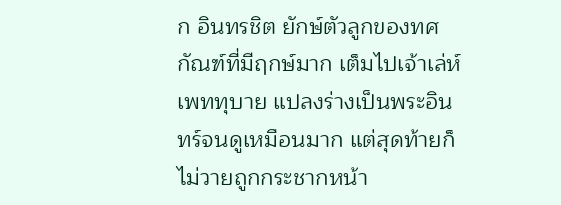ก อินทรชิต ยักษ์ตัวลูกของทศกัณฑ์ที่มีฤกษ์มาก เต็มไปเจ้าเล่ห์เพททุบาย แปลงร่างเป็นพระอินทร์จนดูเหมือนมาก แต่สุดท้ายก็ไม่วายถูกกระชากหน้า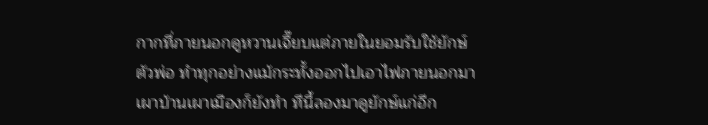กากที่ภายนอกดูหวานเจี๊ยบแต่ภายในยอมรับใช้ยักษ์ตัวพ่อ ทำทุกอย่างแม้กระทั้งออกไปเอาไฟภายนอกมาเผาบ้านเผาเมืองก็ยังทำ ทีนี้ลองมาดูยักษ์แก่อีก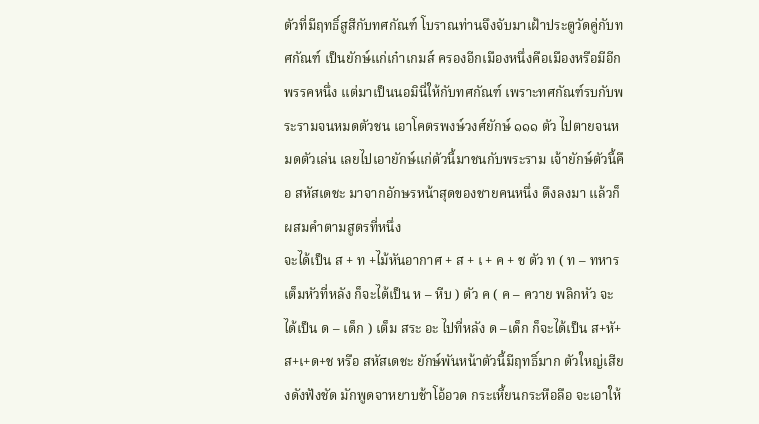ตัวที่มีฤทธิ์สูสีกับทศกัณฑ์ โบราณท่านจึงจับมาเฝ้าประตูวัดคู่กับทศกัณฑ์ เป็นยักษ์แก่เก๋าเกมส์ ครองอีกเมืองหนึ่งคือเมืองหรือมีอีกพรรคหนึ่ง แต่มาเป็นนอมินี่ให้กับทศกัณฑ์ เพราะทศกัณฑ์รบกับพระรามจนหมดตัวชน เอาโคตรพงษ์วงศ์ยักษ์ ๑๑๑ ตัว ไปตายจนหมดตัวเล่น เลยไปเอายักษ์แก่ตัวนี้มาชนกับพระราม เจ้ายักษ์ตัวนี้คือ สหัสเดชะ มาจากอักษรหน้าสุดของชายคนหนึ่ง ดึงลงมา แล้วก็ผสมคำตามสูตรที่หนึ่ง
จะได้เป็น ส + ท +ไม้หันอากาศ + ส + เ + ค + ช ตัว ท ( ท – ทหาร เต็มหัวที่หลัง ก็จะได้เป็น ห – หีบ ) ตัว ค ( ค – ควาย พลิกหัว จะได้เป็น ด – เด็ก ) เต็ม สระ อะ ไปที่หลัง ด –เด็ก ก็จะได้เป็น ส+หั+ส+เ+ด+ช หรือ สหัสเดชะ ยักษ์พันหน้าตัวนี้มีฤทธิ์มาก ตัวใหญ่เสียงดังฟังชัด มักพูดจาหยาบช้าโอ้อวด กระเหี้ยนกระหือลือ จะเอาให้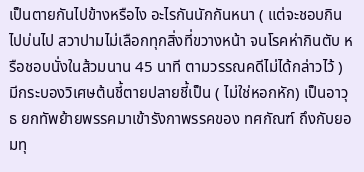เป็นตายกันไปข้างหรือไง อะไรกันนักกันหนา ( แต่จะชอบกินไปบ่นไป สวาปามไม่เลือกทุกสิ่งที่ขวางหน้า จนโรคห่ากินตับ หรือชอบนั่งในส้วมนาน 45 นาที ตามวรรณคดีไม่ได้กล่าวไว้ )
มีกระบองวิเศษต้นชี้ตายปลายชี้เป็น ( ไม่ใช่หอกหัก) เป็นอาวุธ ยกทัพย้ายพรรคมาเข้ารังกาพรรคของ ทศกัณฑ์ ถึงกับยอมทุ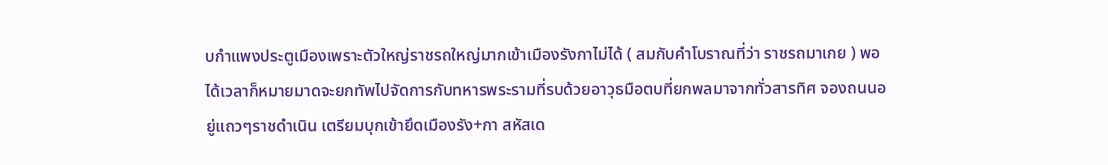บกำแพงประตูเมืองเพราะตัวใหญ่ราชรถใหญ่มากเข้าเมืองรังกาไม่ได้ ( สมกับคำโบราณที่ว่า ราชรถมาเกย ) พอได้เวลาก็หมายมาดจะยกทัพไปจัดการกับทหารพระรามที่รบด้วยอาวุธมือตบที่ยกพลมาจากทั่วสารทิศ จองถนนอยู่แถวๆราชดำเนิน เตรียมบุกเข้ายึดเมืองรัง+กา สหัสเด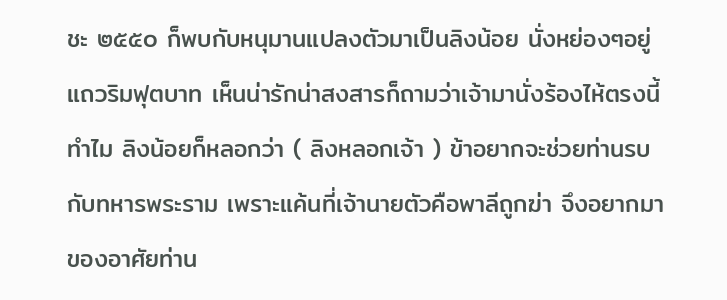ชะ ๒๕๕๐ ก็พบกับหนุมานแปลงตัวมาเป็นลิงน้อย นั่งหย่องๆอยู่แถวริมฟุตบาท เห็นน่ารักน่าสงสารก็ถามว่าเจ้ามานั่งร้องไห้ตรงนี้ทำไม ลิงน้อยก็หลอกว่า ( ลิงหลอกเจ้า ) ข้าอยากจะช่วยท่านรบกับทหารพระราม เพราะแค้นที่เจ้านายตัวคือพาลีถูกฆ่า จึงอยากมาของอาศัยท่าน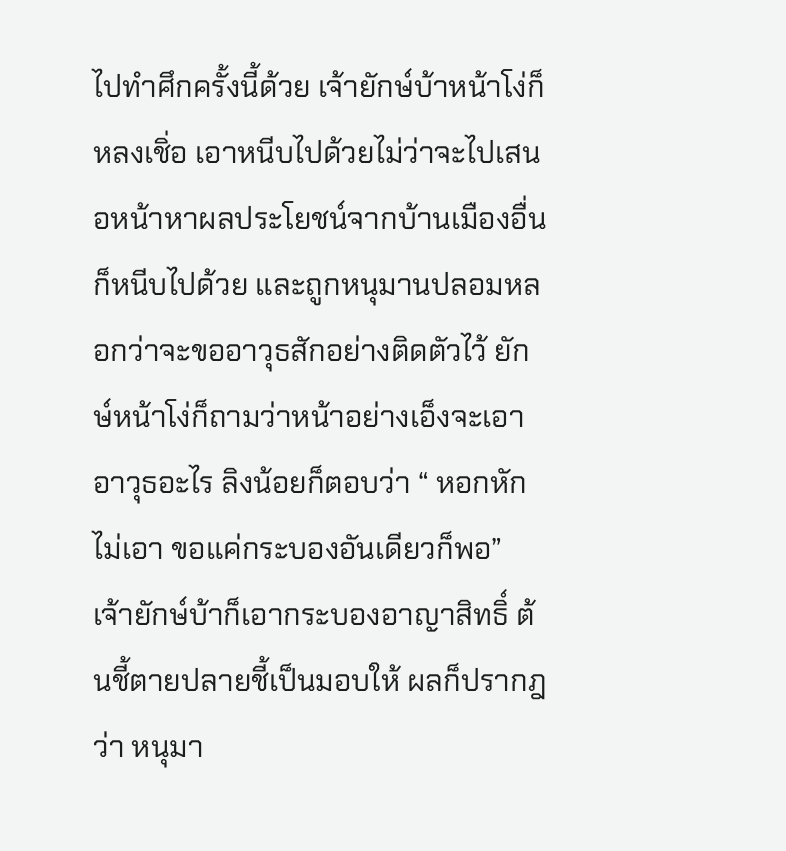ไปทำศึกครั้งนี้ด้วย เจ้ายักษ์บ้าหน้าโง่ก็หลงเชิ่อ เอาหนีบไปด้วยไม่ว่าจะไปเสนอหน้าหาผลประโยชน์จากบ้านเมืองอื่นก็หนีบไปด้วย และถูกหนุมานปลอมหลอกว่าจะขออาวุธสักอย่างติดตัวไว้ ยักษ์หน้าโง่ก็ถามว่าหน้าอย่างเอ็งจะเอาอาวุธอะไร ลิงน้อยก็ตอบว่า “ หอกหักไม่เอา ขอแค่กระบองอันเดียวก็พอ” เจ้ายักษ์บ้าก็เอากระบองอาญาสิทธิ์ ต้นชี้ตายปลายชี้เป็นมอบให้ ผลก็ปรากฎว่า หนุมา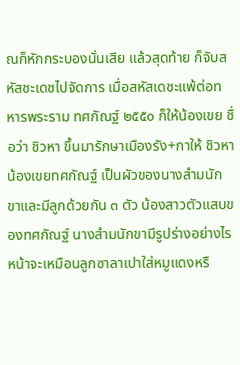ณก็หักกระบองนั่นเสีย แล้วสุดท้าย ก็จับสหัสชะเดชไปจัดการ เมื่อสหัสเดชะแพ้ต่อทหารพระราม ทศกัณฐ์ ๒๕๕๐ ก็ให้น้องเขย ชื่อว่า ชิวหา ขึ้นมารักษาเมืองรัง+กาให้ ชิวหา น้องเขยทศกัณฐ์ เป็นผัวของนางสำมนักขาและมีลูกด้วยกัน ๓ ตัว น้องสาวตัวแสบของทศกัณฐ์ นางสำมนักขามีรูปร่างอย่างไร หน้าจะเหมือนลูกซาลาเปาใส่หมูแดงหรื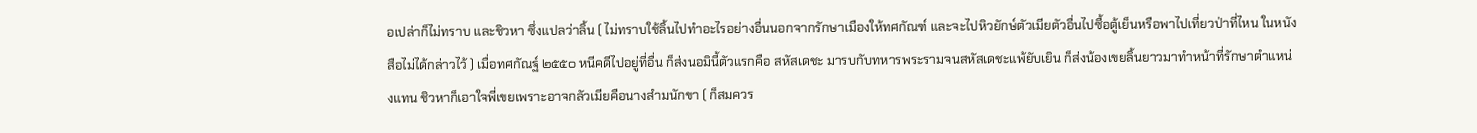อเปล่าก็ไม่ทราบ และชิวหา ซึ่งแปลว่าลิ้น ( ไม่ทราบใช้ลิ้นไปทำอะไรอย่างอื่นนอกจากรักษาเมืองให้ทศกัณฑ์ และจะไปหิวยักษ์ตัวเมียตัวอื่นไปซื้อตู้เย็นหรือพาไปเที่ยวป่าที่ไหน ในหนังสือไม่ได้กล่าวไว้ ) เมื่อทศกัณฐ์ ๒๕๕๐ หนีคดีไปอยู่ที่อื่น ก็ส่งนอมินี้ตัวแรกคือ สหัสเดชะ มารบกับทหารพระรามจนสหัสเดชะแพ้ยับเยิน ก็ส่งน้องเขยลิ้นยาวมาทำหน้าที่รักษาตำแหน่งแทน ชิวหาก็เอาใจพี่เขยเพราะอาจกลัวเมียคือนางสำมนักขา ( ก็สมควร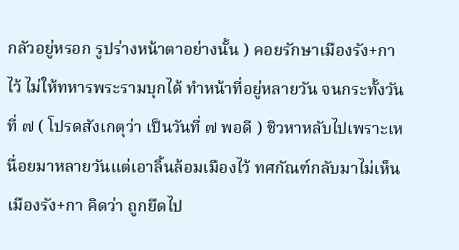กลัวอยู่หรอก รูปร่างหน้าตาอย่างนั้น ) คอยรักษาเมืองรัง+กาไว้ ไม่ให้ทหารพระรามบุกได้ ทำหน้าที่อยู่หลายวัน จนกระทั้งวันที่ ๗ ( โปรดสังเกตุว่า เป็นวันที่ ๗ พอดี ) ชิวหาหลับไปเพราะเหนื่อยมาหลายวันแต่เอาลิ้นล้อมเมืองไว้ ทศกัณฑ์กลับมาไม่เห็นเมืองรัง+กา คิดว่า ถูกยึดไป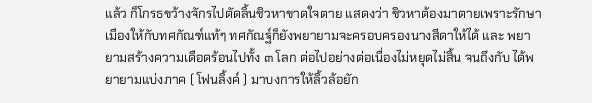แล้ว ก็โกรธขว้างจักรไปตัดลิ้นชิวหาขาดใจตาย แสดงว่า ชิวหาต้องมาตายเพราะรักษาเมืองให้กับทศกัณฑ์แท้ๆ ทศกัณฐ์ก็ยังพยายามจะครอบครองนางสีดาให้ได้ และ พยายามสร้างความเดือดร้อนไปทั้ง ๓ โลก ต่อไปอย่างต่อเนื่องไม่หยุดไม่สิ้น จนถึงกับ ได้พยายามแบ่งภาค ( โฟนลิ้งค์ ) มาบงการให้ลิ้วล้อยัก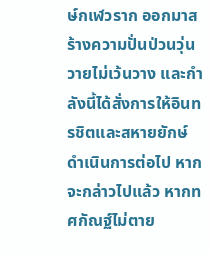ษ์กเฬวราก ออกมาสร้างความปั่นป่วนวุ่นวายไม่เว้นวาง และกำลังนี้ได้สั่งการให้อินทรชิตและสหายยักษ์ดำเนินการต่อไป หากจะกล่าวไปแล้ว หากทศกัณฐ์ไม่ตาย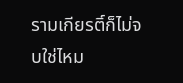รามเกียรติ์ก็ไม่จบใช่ไหม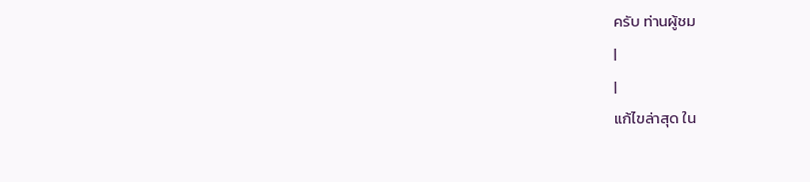ครับ ท่านผู้ชม
|
|
แก้ไขล่าสุด ใน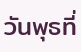วันพุธที่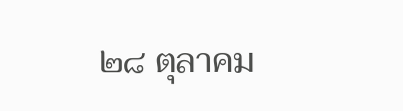๒๘ ตุลาคม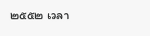๒๕๕๒ เวลา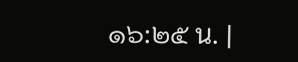๑๖:๒๕ น. |